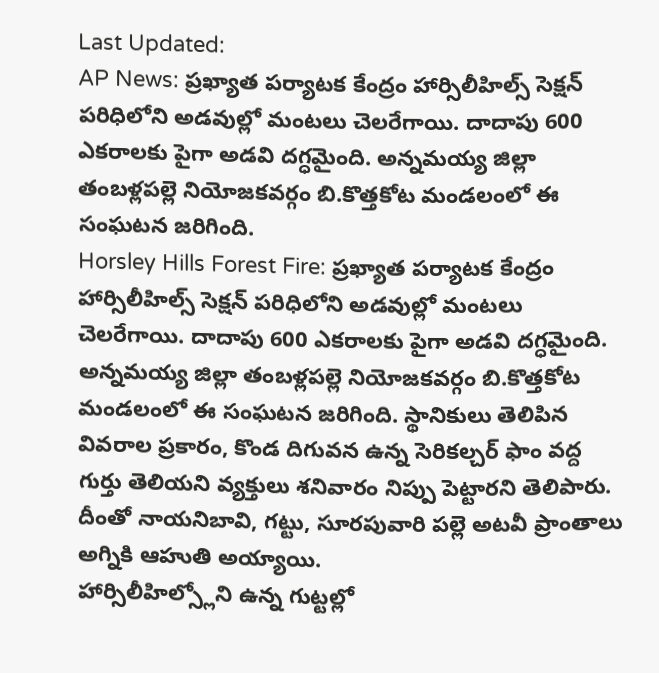Last Updated:
AP News: ప్రఖ్యాత పర్యాటక కేంద్రం హార్సిలీహిల్స్ సెక్షన్ పరిధిలోని అడవుల్లో మంటలు చెలరేగాయి. దాదాపు 600 ఎకరాలకు పైగా అడవి దగ్ధమైంది. అన్నమయ్య జిల్లా తంబళ్లపల్లె నియోజకవర్గం బి.కొత్తకోట మండలంలో ఈ సంఘటన జరిగింది.
Horsley Hills Forest Fire: ప్రఖ్యాత పర్యాటక కేంద్రం హార్సిలీహిల్స్ సెక్షన్ పరిధిలోని అడవుల్లో మంటలు చెలరేగాయి. దాదాపు 600 ఎకరాలకు పైగా అడవి దగ్ధమైంది. అన్నమయ్య జిల్లా తంబళ్లపల్లె నియోజకవర్గం బి.కొత్తకోట మండలంలో ఈ సంఘటన జరిగింది. స్థానికులు తెలిపిన వివరాల ప్రకారం, కొండ దిగువన ఉన్న సెరికల్చర్ ఫాం వద్ద గుర్తు తెలియని వ్యక్తులు శనివారం నిప్పు పెట్టారని తెలిపారు. దీంతో నాయనిబావి, గట్టు, సూరపువారి పల్లె అటవీ ప్రాంతాలు అగ్నికి ఆహుతి అయ్యాయి.
హార్సిలీహిల్స్లోని ఉన్న గుట్టల్లో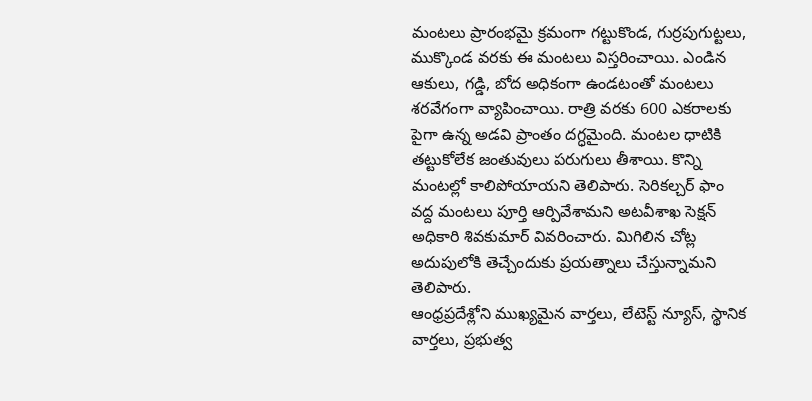మంటలు ప్రారంభమై క్రమంగా గట్టుకొండ, గుర్రపుగుట్టలు, ముక్కొండ వరకు ఈ మంటలు విస్తరించాయి. ఎండిన ఆకులు, గడ్డి, బోద అధికంగా ఉండటంతో మంటలు శరవేగంగా వ్యాపించాయి. రాత్రి వరకు 600 ఎకరాలకు పైగా ఉన్న అడవి ప్రాంతం దగ్ధమైంది. మంటల ధాటికి తట్టుకోలేక జంతువులు పరుగులు తీశాయి. కొన్ని మంటల్లో కాలిపోయాయని తెలిపారు. సెరికల్చర్ ఫాం వద్ద మంటలు పూర్తి ఆర్పివేశామని అటవీశాఖ సెక్షన్ అధికారి శివకుమార్ వివరించారు. మిగిలిన చోట్ల అదుపులోకి తెచ్చేందుకు ప్రయత్నాలు చేస్తున్నామని తెలిపారు.
ఆంధ్రప్రదేశ్లోని ముఖ్యమైన వార్తలు, లేటెస్ట్ న్యూస్, స్థానిక వార్తలు, ప్రభుత్వ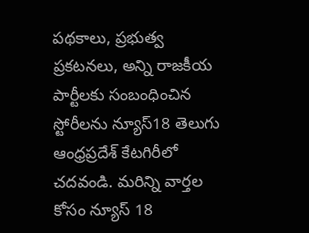పథకాలు, ప్రభుత్వ ప్రకటనలు, అన్ని రాజకీయ పార్టీలకు సంబంధించిన స్టోరీలను న్యూస్18 తెలుగు ఆంధ్రప్రదేశ్ కేటగిరీలో చదవండి. మరిన్ని వార్తల కోసం న్యూస్ 18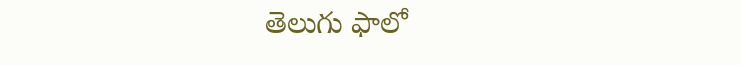తెలుగు ఫాలో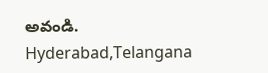అవండి.
Hyderabad,Telangana